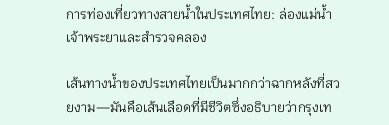การท่องเที่ยวทางสายน้ำในประเทศไทย: ล่องแม่น้ำเจ้าพระยาและสำรวจคลอง

เส้นทางน้ำของประเทศไทยเป็นมากกว่าฉากหลังที่สวยงาม—มันคือเส้นเลือดที่มีชีวิตซึ่งอธิบายว่ากรุงเท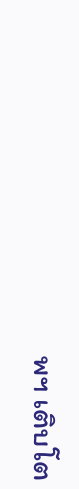พฯ เติบโต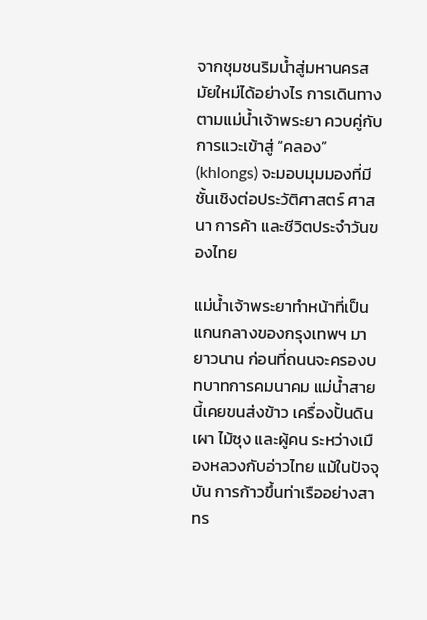จากชุมชนริมน้ำสู่มหานครสมัยใหม่ได้อย่างไร การเดินทางตามแม่น้ำเจ้าพระยา ควบคู่กับการแวะเข้าสู่ “คลอง” (khlongs) จะมอบมุมมองที่มีชั้นเชิงต่อประวัติศาสตร์ ศาสนา การค้า และชีวิตประจำวันของไทย

แม่น้ำเจ้าพระยาทำหน้าที่เป็นแกนกลางของกรุงเทพฯ มายาวนาน ก่อนที่ถนนจะครองบทบาทการคมนาคม แม่น้ำสายนี้เคยขนส่งข้าว เครื่องปั้นดินเผา ไม้ซุง และผู้คน ระหว่างเมืองหลวงกับอ่าวไทย แม้ในปัจจุบัน การก้าวขึ้นท่าเรืออย่างสาทร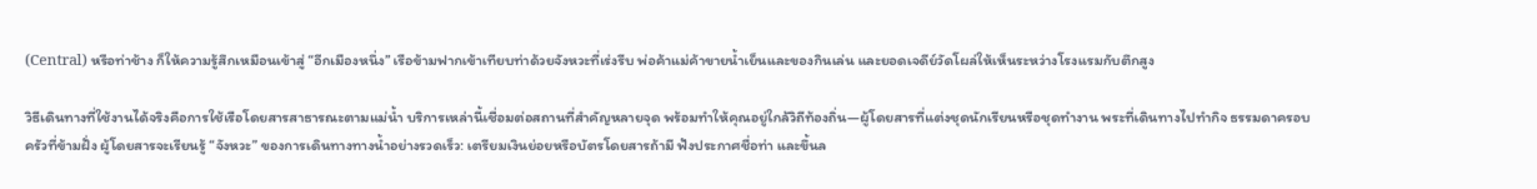(Central) หรือท่าช้าง ก็ให้ความรู้สึกเหมือนเข้าสู่ “อีกเมืองหนึ่ง” เรือข้ามฟากเข้าเทียบท่าด้วยจังหวะที่เร่งรีบ พ่อค้าแม่ค้าขายน้ำเย็นและของกินเล่น และยอดเจดีย์วัดโผล่ให้เห็นระหว่างโรงแรมกับตึกสูง

วิธีเดินทางที่ใช้งานได้จริงคือการใช้เรือโดยสารสาธารณะตามแม่น้ำ บริการเหล่านี้เชื่อมต่อสถานที่สำคัญหลายจุด พร้อมทำให้คุณอยู่ใกล้วิถีท้องถิ่น—ผู้โดยสารที่แต่งชุดนักเรียนหรือชุดทำงาน พระที่เดินทางไปทำกิจ ธรรมดาครอบครัวที่ข้ามฝั่ง ผู้โดยสารจะเรียนรู้ “จังหวะ” ของการเดินทางทางน้ำอย่างรวดเร็ว: เตรียมเงินย่อยหรือบัตรโดยสารถ้ามี ฟังประกาศชื่อท่า และขึ้นล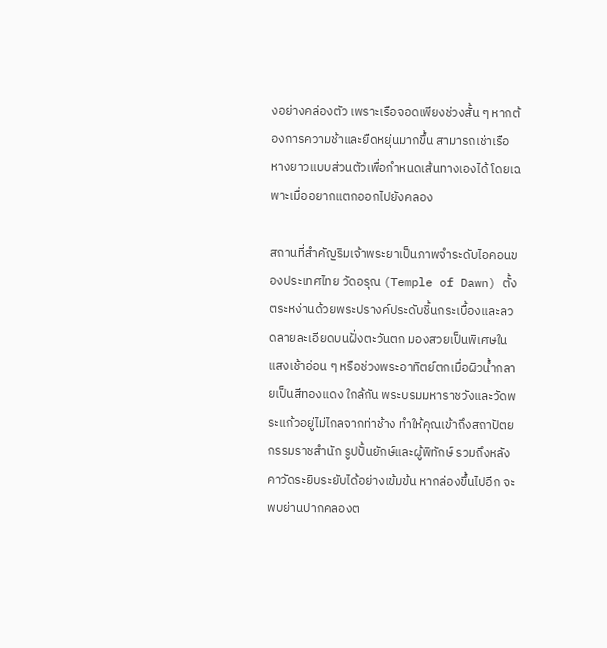งอย่างคล่องตัว เพราะเรือจอดเพียงช่วงสั้น ๆ หากต้องการความช้าและยืดหยุ่นมากขึ้น สามารถเช่าเรือหางยาวแบบส่วนตัวเพื่อกำหนดเส้นทางเองได้ โดยเฉพาะเมื่ออยากแตกออกไปยังคลอง

สถานที่สำคัญริมเจ้าพระยาเป็นภาพจำระดับไอคอนของประเทศไทย วัดอรุณ (Temple of Dawn) ตั้งตระหง่านด้วยพระปรางค์ประดับชิ้นกระเบื้องและลวดลายละเอียดบนฝั่งตะวันตก มองสวยเป็นพิเศษในแสงเช้าอ่อน ๆ หรือช่วงพระอาทิตย์ตกเมื่อผิวน้ำกลายเป็นสีทองแดง ใกล้กัน พระบรมมหาราชวังและวัดพระแก้วอยู่ไม่ไกลจากท่าช้าง ทำให้คุณเข้าถึงสถาปัตยกรรมราชสำนัก รูปปั้นยักษ์และผู้พิทักษ์ รวมถึงหลังคาวัดระยิบระยับได้อย่างเข้มข้น หากล่องขึ้นไปอีก จะพบย่านปากคลองต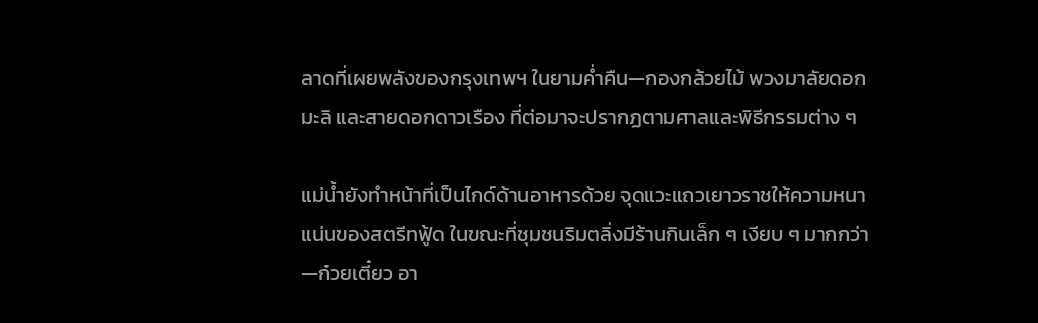ลาดที่เผยพลังของกรุงเทพฯ ในยามค่ำคืน—กองกล้วยไม้ พวงมาลัยดอกมะลิ และสายดอกดาวเรือง ที่ต่อมาจะปรากฏตามศาลและพิธีกรรมต่าง ๆ

แม่น้ำยังทำหน้าที่เป็นไกด์ด้านอาหารด้วย จุดแวะแถวเยาวราชให้ความหนาแน่นของสตรีทฟู้ด ในขณะที่ชุมชนริมตลิ่งมีร้านกินเล็ก ๆ เงียบ ๆ มากกว่า—ก๋วยเตี๋ยว อา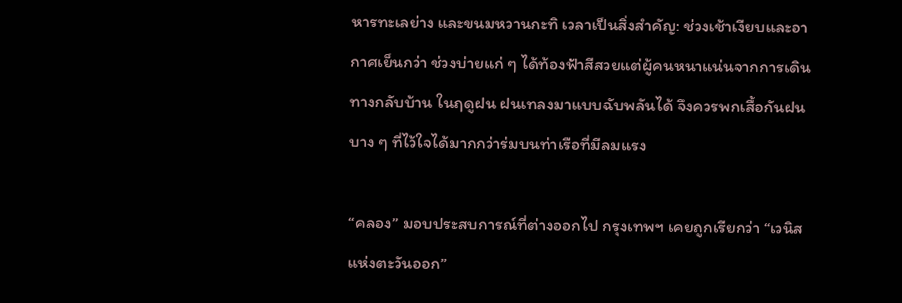หารทะเลย่าง และขนมหวานกะทิ เวลาเป็นสิ่งสำคัญ: ช่วงเช้าเงียบและอากาศเย็นกว่า ช่วงบ่ายแก่ ๆ ได้ท้องฟ้าสีสวยแต่ผู้คนหนาแน่นจากการเดินทางกลับบ้าน ในฤดูฝน ฝนเทลงมาแบบฉับพลันได้ จึงควรพกเสื้อกันฝนบาง ๆ ที่ไว้ใจได้มากกว่าร่มบนท่าเรือที่มีลมแรง

“คลอง” มอบประสบการณ์ที่ต่างออกไป กรุงเทพฯ เคยถูกเรียกว่า “เวนิสแห่งตะวันออก”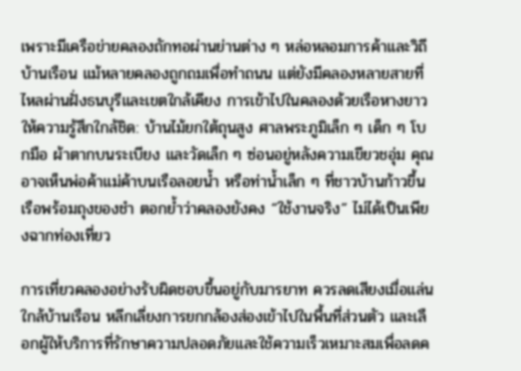เพราะมีเครือข่ายคลองถักทอผ่านย่านต่าง ๆ หล่อหลอมการค้าและวิถีบ้านเรือน แม้หลายคลองถูกถมเพื่อทำถนน แต่ยังมีคลองหลายสายที่ไหลผ่านฝั่งธนบุรีและเขตใกล้เคียง การเข้าไปในคลองด้วยเรือหางยาวให้ความรู้สึกใกล้ชิด: บ้านไม้ยกใต้ถุนสูง ศาลพระภูมิเล็ก ๆ เด็ก ๆ โบกมือ ผ้าตากบนระเบียง และวัดเล็ก ๆ ซ่อนอยู่หลังความเขียวชอุ่ม คุณอาจเห็นพ่อค้าแม่ค้าบนเรือลอยน้ำ หรือท่าน้ำเล็ก ๆ ที่ชาวบ้านก้าวขึ้นเรือพร้อมถุงของชำ ตอกย้ำว่าคลองยังคง “ใช้งานจริง” ไม่ได้เป็นเพียงฉากท่องเที่ยว

การเที่ยวคลองอย่างรับผิดชอบขึ้นอยู่กับมารยาท ควรลดเสียงเมื่อแล่นใกล้บ้านเรือน หลีกเลี่ยงการยกกล้องส่องเข้าไปในพื้นที่ส่วนตัว และเลือกผู้ให้บริการที่รักษาความปลอดภัยและใช้ความเร็วเหมาะสมเพื่อลดค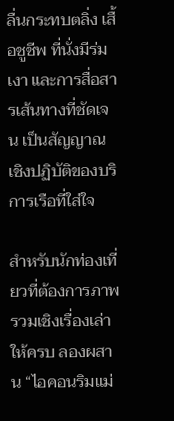ลื่นกระทบตลิ่ง เสื้อชูชีพ ที่นั่งมีร่มเงา และการสื่อสารเส้นทางที่ชัดเจน เป็นสัญญาณเชิงปฏิบัติของบริการเรือที่ใส่ใจ

สำหรับนักท่องเที่ยวที่ต้องการภาพรวมเชิงเรื่องเล่าให้ครบ ลองผสาน “ไอคอนริมแม่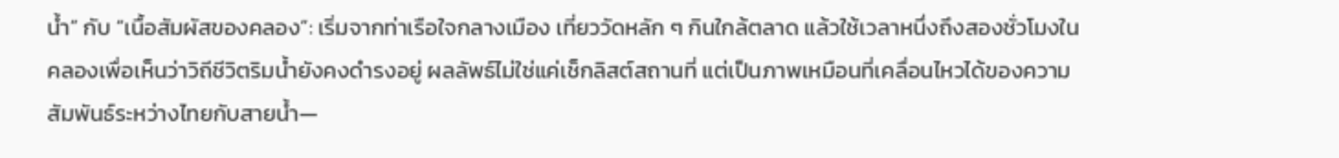น้ำ” กับ “เนื้อสัมผัสของคลอง”: เริ่มจากท่าเรือใจกลางเมือง เที่ยววัดหลัก ๆ กินใกล้ตลาด แล้วใช้เวลาหนึ่งถึงสองชั่วโมงในคลองเพื่อเห็นว่าวิถีชีวิตริมน้ำยังคงดำรงอยู่ ผลลัพธ์ไม่ใช่แค่เช็กลิสต์สถานที่ แต่เป็นภาพเหมือนที่เคลื่อนไหวได้ของความสัมพันธ์ระหว่างไทยกับสายน้ำ—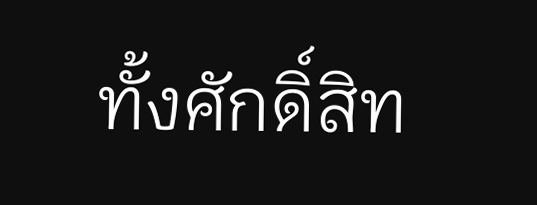ทั้งศักดิ์สิท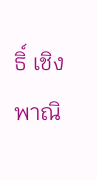ธิ์ เชิงพาณิ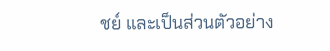ชย์ และเป็นส่วนตัวอย่าง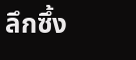ลึกซึ้ง